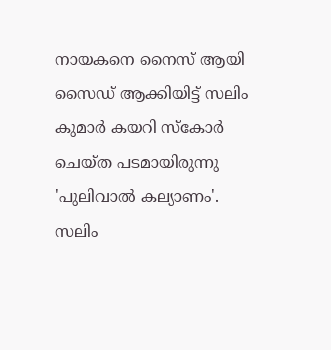നായകനെ നൈസ് ആയി സൈഡ് ആക്കിയിട്ട് സലിം കുമാർ കയറി സ്കോർ ചെയ്ത പടമായിരുന്നു 'പുലിവാൽ കല്യാണം'. സലിം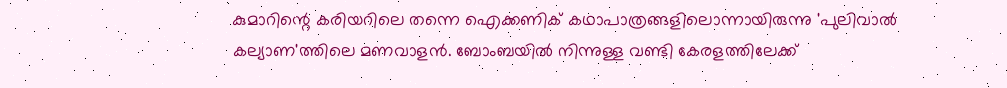കുമാറിന്റെ കരിയറിലെ തന്നെ ഐക്കണിക് കഥാപാത്രങ്ങളിലൊന്നായിരുന്നു 'പുലിവാൽ കല്യാണ'ത്തിലെ മണവാളൻ. ബോംബയിൽ നിന്നുള്ള വണ്ടി കേരളത്തിലേക്ക്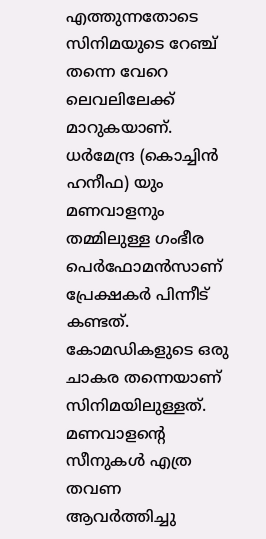എത്തുന്നതോടെ സിനിമയുടെ റേഞ്ച് തന്നെ വേറെ ലെവലിലേക്ക് മാറുകയാണ്.
ധർമേന്ദ്ര (കൊച്ചിൻ ഹനീഫ) യും മണവാളനും തമ്മിലുള്ള ഗംഭീര പെർഫോമൻസാണ് പ്രേക്ഷകർ പിന്നീട് കണ്ടത്. കോമഡികളുടെ ഒരു ചാകര തന്നെയാണ് സിനിമയിലുള്ളത്. മണവാളന്റെ സീനുകൾ എത്ര തവണ ആവർത്തിച്ചു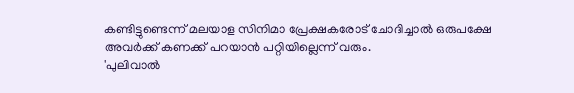കണ്ടിട്ടുണ്ടെന്ന് മലയാള സിനിമാ പ്രേക്ഷകരോട് ചോദിച്ചാൽ ഒരുപക്ഷേ അവർക്ക് കണക്ക് പറയാൻ പറ്റിയില്ലെന്ന് വരും.
'പുലിവാൽ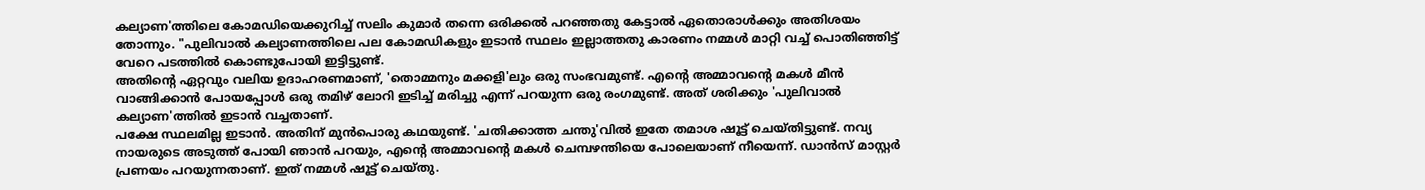കല്യാണ'ത്തിലെ കോമഡിയെക്കുറിച്ച് സലിം കുമാർ തന്നെ ഒരിക്കൽ പറഞ്ഞതു കേട്ടാൽ ഏതൊരാൾക്കും അതിശയം തോന്നും. "പുലിവാൽ കല്യാണത്തിലെ പല കോമഡികളും ഇടാൻ സ്ഥലം ഇല്ലാത്തതു കാരണം നമ്മൾ മാറ്റി വച്ച് പൊതിഞ്ഞിട്ട് വേറെ പടത്തിൽ കൊണ്ടുപോയി ഇട്ടിട്ടുണ്ട്.
അതിന്റെ ഏറ്റവും വലിയ ഉദാഹരണമാണ്, 'തൊമ്മനും മക്കളി'ലും ഒരു സംഭവമുണ്ട്. എന്റെ അമ്മാവന്റെ മകൾ മീൻ വാങ്ങിക്കാൻ പോയപ്പോൾ ഒരു തമിഴ് ലോറി ഇടിച്ച് മരിച്ചു എന്ന് പറയുന്ന ഒരു രംഗമുണ്ട്. അത് ശരിക്കും 'പുലിവാൽ കല്യാണ'ത്തിൽ ഇടാൻ വച്ചതാണ്.
പക്ഷേ സ്ഥലമില്ല ഇടാൻ. അതിന് മുൻപൊരു കഥയുണ്ട്. 'ചതിക്കാത്ത ചന്തു'വിൽ ഇതേ തമാശ ഷൂട്ട് ചെയ്തിട്ടുണ്ട്. നവ്യ നായരുടെ അടുത്ത് പോയി ഞാൻ പറയും, എന്റെ അമ്മാവന്റെ മകൾ ചെമ്പഴന്തിയെ പോലെയാണ് നീയെന്ന്. ഡാൻസ് മാസ്റ്റർ പ്രണയം പറയുന്നതാണ്. ഇത് നമ്മൾ ഷൂട്ട് ചെയ്തു.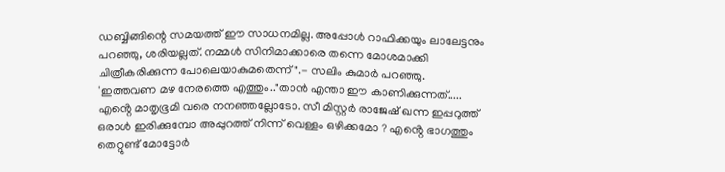ഡബ്ബിങ്ങിന്റെ സമയത്ത് ഈ സാധനമില്ല. അപ്പോൾ റാഫിക്കയും ലാലേട്ടനും പറഞ്ഞു, ശരിയല്ലത്. നമ്മൾ സിനിമാക്കാരെ തന്നെ മോശമാക്കി ചിത്രീകരിക്കുന്ന പോലെയാകുമതെന്ന്".- സലിം കുമാർ പറഞ്ഞു.
'ഇത്തവണ മഴ നേരത്തെ എത്തും.."താൻ എന്താ ഈ കാണിക്കുന്നത്..... എൻ്റെ മാതൃഭൂമി വരെ നനഞ്ഞല്ലോടോ. സീ മിസ്റ്റർ രാജേഷ് ഖന്ന ഇപ്പറുത്ത് ഒരാൾ ഇരിക്കുമ്പോ അപ്പുറത്ത് നിന്ന് വെള്ളം ഒഴിക്കമോ ? എൻ്റെ ഭാഗത്തും തെറ്റുണ്ട് മോട്ടോർ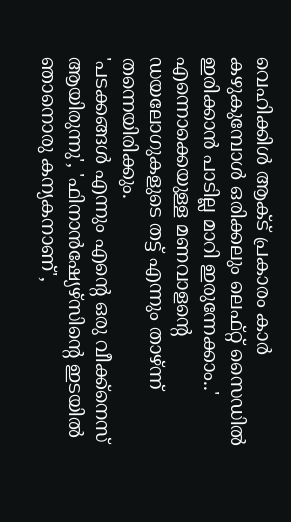വെഹിക്കിൾ ആക്ട് പ്രകാരം കാർ കഴുകുമ്പോൾ ഒരിക്കലും ലെഫ്റ്റ് സൈഡിൽ ഇരിക്കാൻ പാടില്ല മാറി ഇരുന്നേക്കാം..' എന്നൊക്കെയുള്ള മണവാളന്റെ ഡയലോഗുകളുടെ തട്ട് എന്നും താഴ്ന്ന് തന്നെയിരിക്കും.
'പടക്കങ്ങൾ എന്നും എന്റെ ഒരു വീക്ക്നെസ് ആയിരുന്നു', 'ഫിനാൻഷ്യേഴ്സിന്റെ ഇടയിൽ ഞാനൊരു കന്യകനാണ്',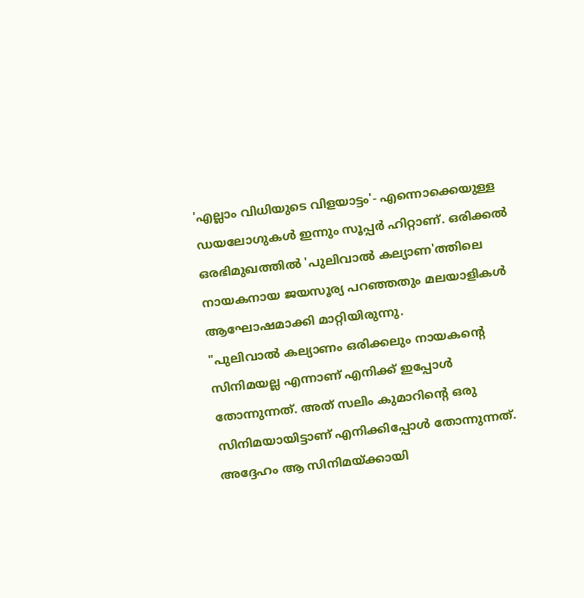'എല്ലാം വിധിയുടെ വിളയാട്ടം'- എന്നൊക്കെയുള്ള ഡയലോഗുകൾ ഇന്നും സൂപ്പർ ഹിറ്റാണ്. ഒരിക്കൽ ഒരഭിമുഖത്തിൽ 'പുലിവാൽ കല്യാണ'ത്തിലെ നായകനായ ജയസൂര്യ പറഞ്ഞതും മലയാളികൾ ആഘോഷമാക്കി മാറ്റിയിരുന്നു.
"പുലിവാൽ കല്യാണം ഒരിക്കലും നായകന്റെ സിനിമയല്ല എന്നാണ് എനിക്ക് ഇപ്പോൾ തോന്നുന്നത്. അത് സലിം കുമാറിന്റെ ഒരു സിനിമയായിട്ടാണ് എനിക്കിപ്പോൾ തോന്നുന്നത്. അദ്ദേഹം ആ സിനിമയ്ക്കായി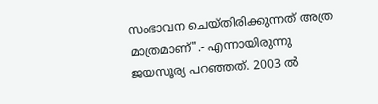സംഭാവന ചെയ്തിരിക്കുന്നത് അത്ര മാത്രമാണ്".- എന്നായിരുന്നു ജയസൂര്യ പറഞ്ഞത്. 2003 ൽ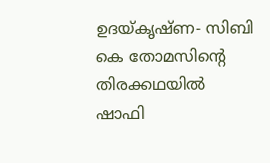ഉദയ്കൃഷ്ണ- സിബി കെ തോമസിന്റെ തിരക്കഥയിൽ ഷാഫി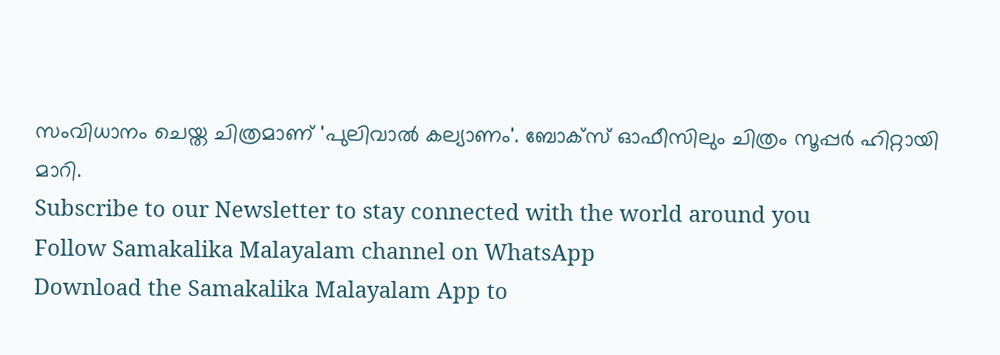സംവിധാനം ചെയ്ത ചിത്രമാണ് 'പുലിവാൽ കല്യാണം'. ബോക്സ് ഓഫീസിലും ചിത്രം സൂപ്പർ ഹിറ്റായി മാറി.
Subscribe to our Newsletter to stay connected with the world around you
Follow Samakalika Malayalam channel on WhatsApp
Download the Samakalika Malayalam App to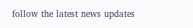follow the latest news updates